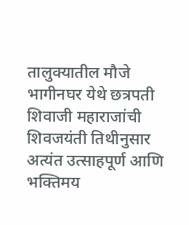तालुक्यातील मौजे भागीनघर येथे छत्रपती शिवाजी महाराजांची शिवजयंती तिथीनुसार अत्यंत उत्साहपूर्ण आणि भक्तिमय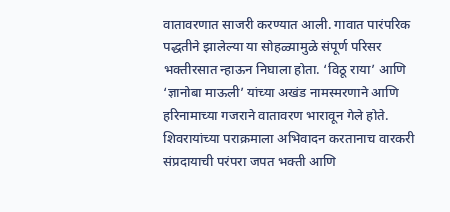वातावरणात साजरी करण्यात आली. गावात पारंपरिक पद्धतीने झालेल्या या सोहळ्यामुळे संपूर्ण परिसर भक्तीरसात न्हाऊन निघाला होता. ‘विठू राया’ आणि ‘ज्ञानोबा माऊली’ यांच्या अखंड नामस्मरणाने आणि हरिनामाच्या गजराने वातावरण भारावून गेले होते. शिवरायांच्या पराक्रमाला अभिवादन करतानाच वारकरी संप्रदायाची परंपरा जपत भक्ती आणि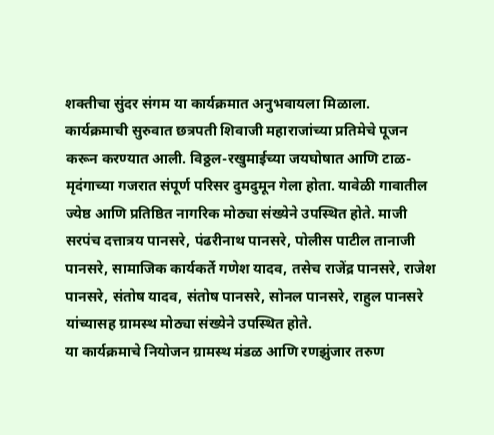शक्तीचा सुंदर संगम या कार्यक्रमात अनुभवायला मिळाला.
कार्यक्रमाची सुरुवात छत्रपती शिवाजी महाराजांच्या प्रतिमेचे पूजन करून करण्यात आली. विठ्ठल-रखुमाईच्या जयघोषात आणि टाळ-मृदंगाच्या गजरात संपूर्ण परिसर दुमदुमून गेला होता. यावेळी गावातील ज्येष्ठ आणि प्रतिष्ठित नागरिक मोठ्या संख्येने उपस्थित होते. माजी सरपंच दत्तात्रय पानसरे, पंढरीनाथ पानसरे, पोलीस पाटील तानाजी पानसरे, सामाजिक कार्यकर्ते गणेश यादव, तसेच राजेंद्र पानसरे, राजेश पानसरे, संतोष यादव, संतोष पानसरे, सोनल पानसरे, राहुल पानसरे यांच्यासह ग्रामस्थ मोठ्या संख्येने उपस्थित होते.
या कार्यक्रमाचे नियोजन ग्रामस्थ मंडळ आणि रणझुंजार तरुण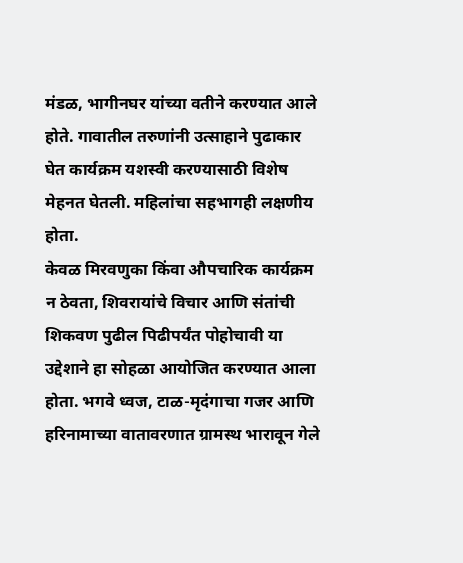मंडळ, भागीनघर यांच्या वतीने करण्यात आले होते. गावातील तरुणांनी उत्साहाने पुढाकार घेत कार्यक्रम यशस्वी करण्यासाठी विशेष मेहनत घेतली. महिलांचा सहभागही लक्षणीय होता.
केवळ मिरवणुका किंवा औपचारिक कार्यक्रम न ठेवता, शिवरायांचे विचार आणि संतांची शिकवण पुढील पिढीपर्यंत पोहोचावी या उद्देशाने हा सोहळा आयोजित करण्यात आला होता. भगवे ध्वज, टाळ-मृदंगाचा गजर आणि हरिनामाच्या वातावरणात ग्रामस्थ भारावून गेले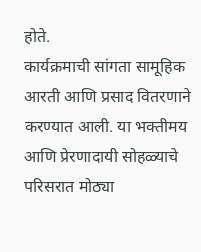होते.
कार्यक्रमाची सांगता सामूहिक आरती आणि प्रसाद वितरणाने करण्यात आली. या भक्तीमय आणि प्रेरणादायी सोहळ्याचे परिसरात मोठ्या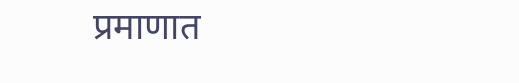प्रमाणात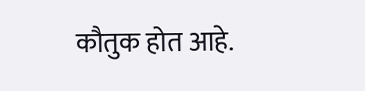कौतुक होत आहे.